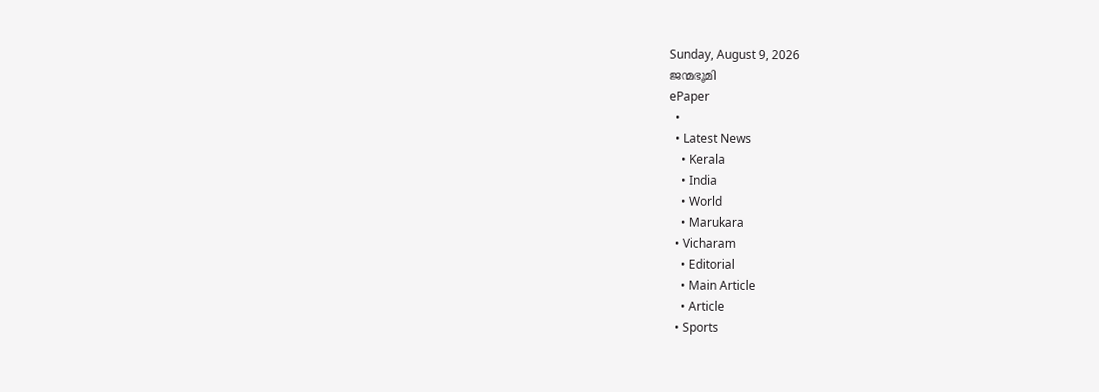Sunday, August 9, 2026
ജന്മഭൂമി
ePaper
  •
  • Latest News
    • Kerala
    • India
    • World
    • Marukara
  • Vicharam
    • Editorial
    • Main Article
    • Article
  • Sports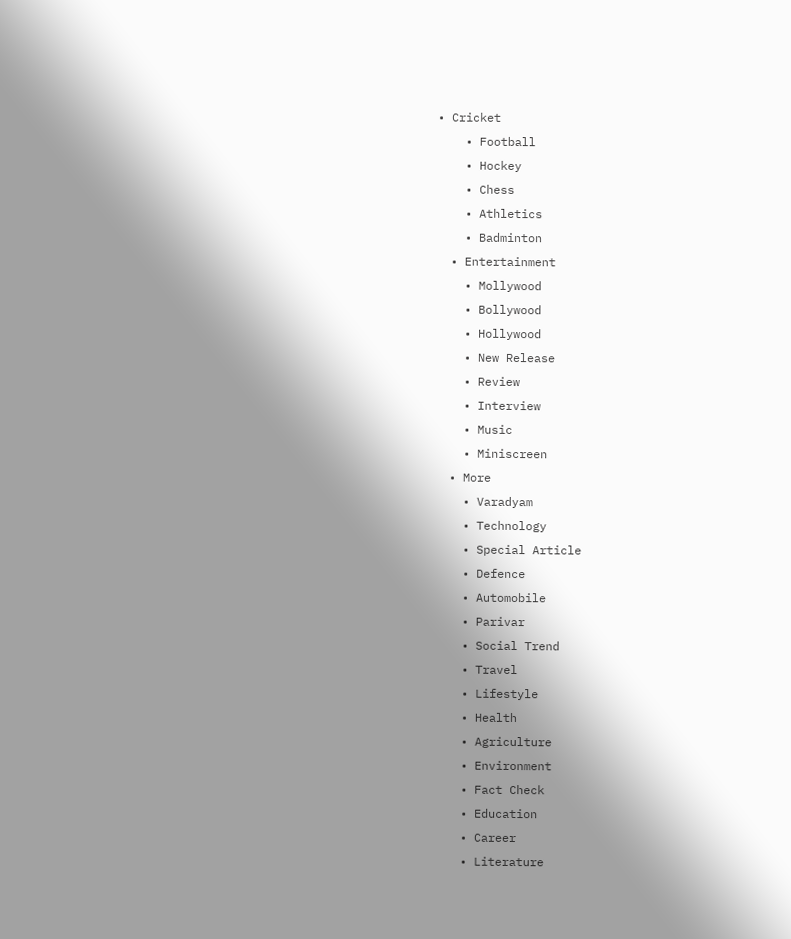• Cricket
    • Football
    • Hockey
    • Chess
    • Athletics
    • Badminton
  • Entertainment
    • Mollywood
    • Bollywood
    • Hollywood
    • New Release
    • Review
    • Interview
    • Music
    • Miniscreen
  • More
    • Varadyam
    • Technology
    • Special Article
    • Defence
    • Automobile
    • Parivar
    • Social Trend
    • Travel
    • Lifestyle
    • Health
    • Agriculture
    • Environment
    • Fact Check
    • Education
    • Career
    • Literature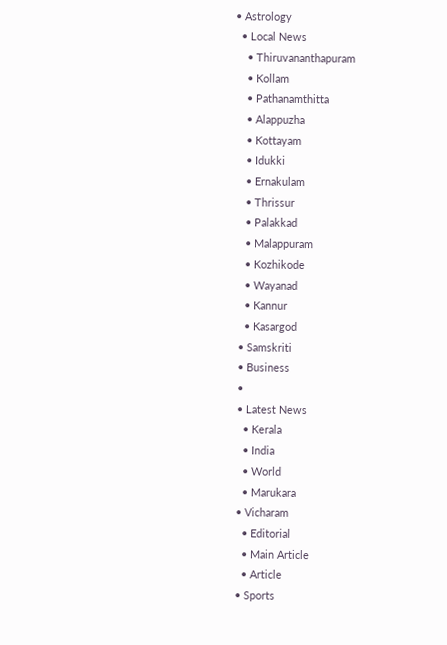• Astrology
  • Local News
    • Thiruvananthapuram
    • Kollam
    • Pathanamthitta
    • Alappuzha
    • Kottayam
    • Idukki
    • Ernakulam
    • Thrissur
    • Palakkad
    • Malappuram
    • Kozhikode
    • Wayanad
    • Kannur
    • Kasargod
  • Samskriti
  • Business
  •
  • Latest News
    • Kerala
    • India
    • World
    • Marukara
  • Vicharam
    • Editorial
    • Main Article
    • Article
  • Sports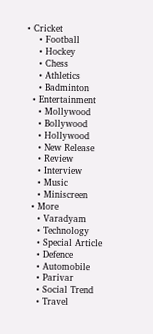• Cricket
    • Football
    • Hockey
    • Chess
    • Athletics
    • Badminton
  • Entertainment
    • Mollywood
    • Bollywood
    • Hollywood
    • New Release
    • Review
    • Interview
    • Music
    • Miniscreen
  • More
    • Varadyam
    • Technology
    • Special Article
    • Defence
    • Automobile
    • Parivar
    • Social Trend
    • Travel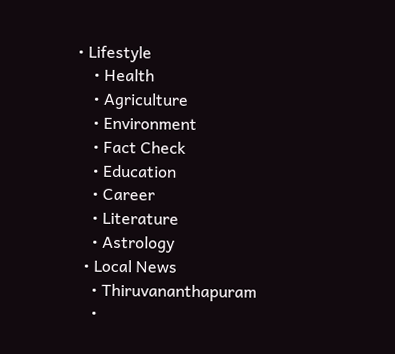• Lifestyle
    • Health
    • Agriculture
    • Environment
    • Fact Check
    • Education
    • Career
    • Literature
    • Astrology
  • Local News
    • Thiruvananthapuram
    •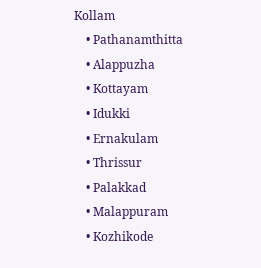Kollam
    • Pathanamthitta
    • Alappuzha
    • Kottayam
    • Idukki
    • Ernakulam
    • Thrissur
    • Palakkad
    • Malappuram
    • Kozhikode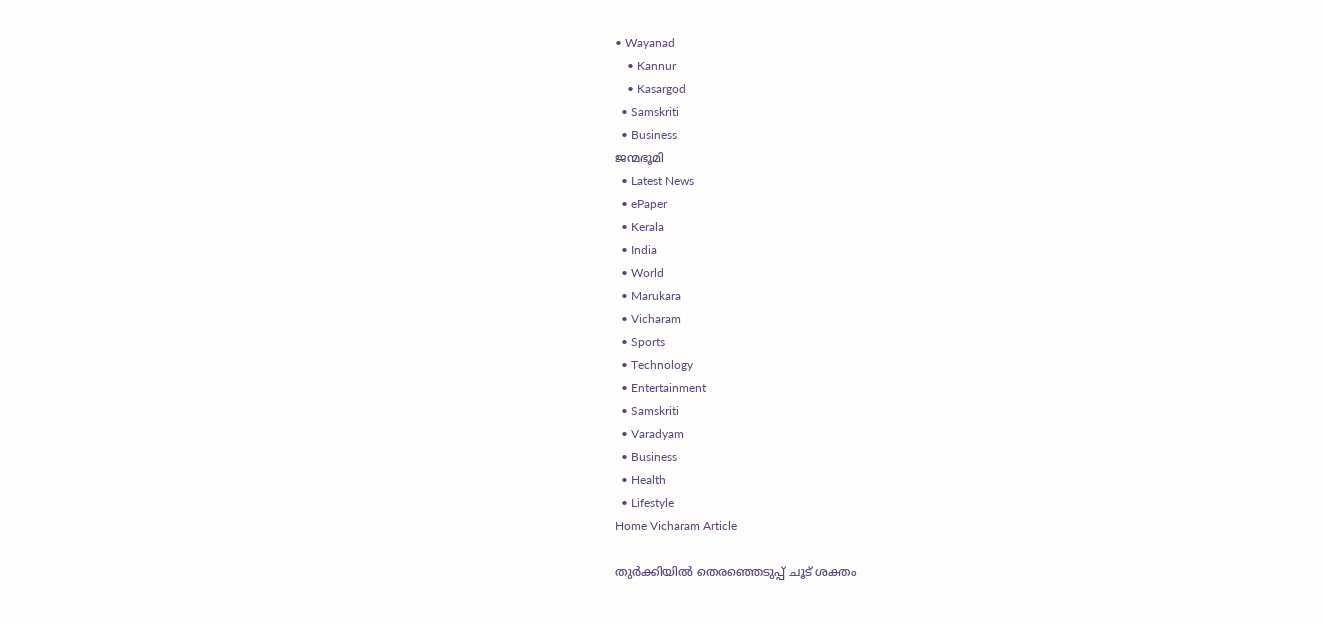• Wayanad
    • Kannur
    • Kasargod
  • Samskriti
  • Business
ജന്മഭൂമി
  • Latest News
  • ePaper
  • Kerala
  • India
  • World
  • Marukara
  • Vicharam
  • Sports
  • Technology
  • Entertainment
  • Samskriti
  • Varadyam
  • Business
  • Health
  • Lifestyle
Home Vicharam Article

തുര്‍ക്കിയില്‍ തെരഞ്ഞെടുപ്പ് ചൂട് ശക്തം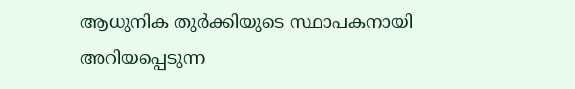ആധുനിക തുര്‍ക്കിയുടെ സ്ഥാപകനായി അറിയപ്പെടുന്ന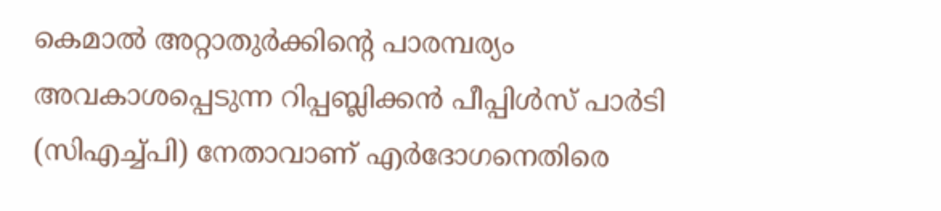കെമാല്‍ അറ്റാതുര്‍ക്കിന്റെ പാരമ്പര്യം അവകാശപ്പെടുന്ന റിപ്പബ്ലിക്കന്‍ പീപ്പിള്‍സ് പാര്‍ടി (സിഎച്ച്പി) നേതാവാണ് എര്‍ദോഗനെതിരെ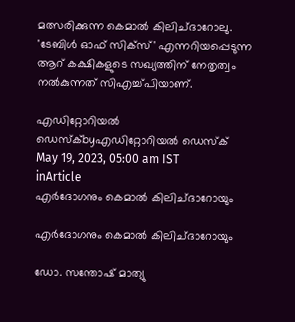മത്സരിക്കുന്ന കെമാല്‍ കിലിച്ദാറോലു. 'ടേബിള്‍ ഓഫ് സിക്സ്' എന്നറിയപ്പെടുന്ന ആറ് കക്ഷികളുടെ സഖ്യത്തിന് നേതൃത്വം നല്‍കുന്നത് സിഎച്ച്പിയാണ്.

എഡിറ്റോറിയൽ ഡെസ്ക്byഎഡിറ്റോറിയൽ ഡെസ്ക്
May 19, 2023, 05:00 am IST
inArticle
എര്‍ദോഗനും കെമാല്‍ കിലിച്ദാറോയും

എര്‍ദോഗനും കെമാല്‍ കിലിച്ദാറോയും

ഡോ. സന്തോഷ് മാത്യു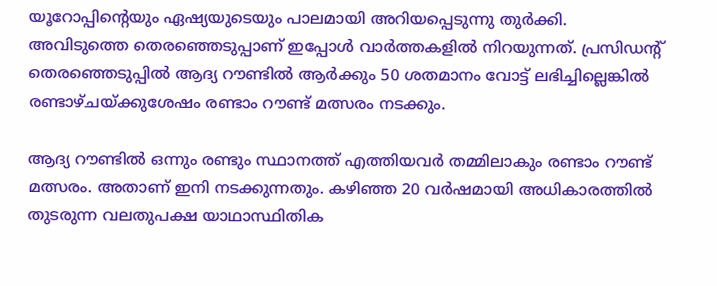യൂറോപ്പിന്റെയും ഏഷ്യയുടെയും പാലമായി അറിയപ്പെടുന്നു തുര്‍ക്കി. അവിടുത്തെ തെരഞ്ഞെടുപ്പാണ് ഇപ്പോള്‍ വാര്‍ത്തകളില്‍ നിറയുന്നത്. പ്രസിഡന്റ് തെരഞ്ഞെടുപ്പില്‍ ആദ്യ റൗണ്ടില്‍ ആര്‍ക്കും 50 ശതമാനം വോട്ട് ലഭിച്ചില്ലെങ്കില്‍ രണ്ടാഴ്ചയ്‌ക്കുശേഷം രണ്ടാം റൗണ്ട് മത്സരം നടക്കും.

ആദ്യ റൗണ്ടില്‍ ഒന്നും രണ്ടും സ്ഥാനത്ത് എത്തിയവര്‍ തമ്മിലാകും രണ്ടാം റൗണ്ട് മത്സരം. അതാണ് ഇനി നടക്കുന്നതും. കഴിഞ്ഞ 20 വര്‍ഷമായി അധികാരത്തില്‍ തുടരുന്ന വലതുപക്ഷ യാഥാസ്ഥിതിക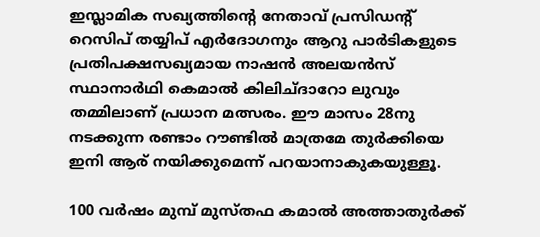ഇസ്ലാമിക സഖ്യത്തിന്റെ നേതാവ് പ്രസിഡന്റ് റെസിപ് തയ്യിപ് എര്‍ദോഗനും ആറു പാര്‍ടികളുടെ പ്രതിപക്ഷസഖ്യമായ നാഷന്‍ അലയന്‍സ് സ്ഥാനാര്‍ഥി കെമാല്‍ കിലിച്ദാറോ ലുവും തമ്മിലാണ് പ്രധാന മത്സരം. ഈ മാസം 28നു നടക്കുന്ന രണ്ടാം റൗണ്ടില്‍ മാത്രമേ തുര്‍ക്കിയെ ഇനി ആര് നയിക്കുമെന്ന് പറയാനാകുകയുള്ളൂ.

100 വര്‍ഷം മുമ്പ് മുസ്തഫ കമാല്‍ അത്താതുര്‍ക്ക്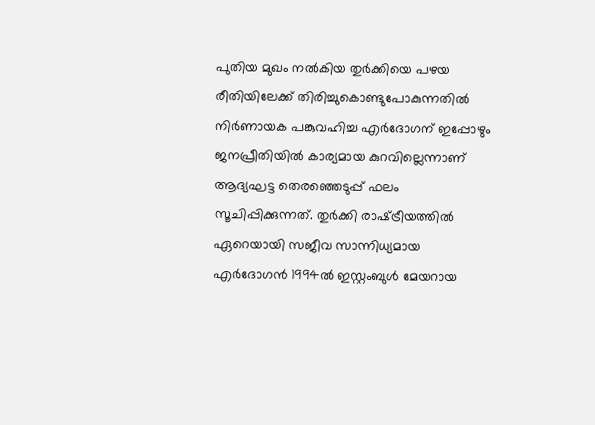പുതിയ മുഖം നല്‍കിയ തുര്‍ക്കിയെ പഴയ രീതിയിലേക്ക് തിരിച്ചുകൊണ്ടുപോകുന്നതില്‍ നിര്‍ണായക പങ്കുവഹിച്ച എര്‍ദോഗന് ഇപ്പോഴും ജനപ്രീതിയില്‍ കാര്യമായ കുറവില്ലെന്നാണ് ആദ്യഘട്ട തെരഞ്ഞെടുപ്പ് ഫലം സൂചിപ്പിക്കുന്നത്. തുര്‍ക്കി രാഷ്‌ട്രീയത്തില്‍ ഏറെയായി സജീവ സാന്നിധ്യമായ എര്‍ദോഗന്‍ 1994ല്‍ ഇസ്റ്റംബുള്‍ മേയറായ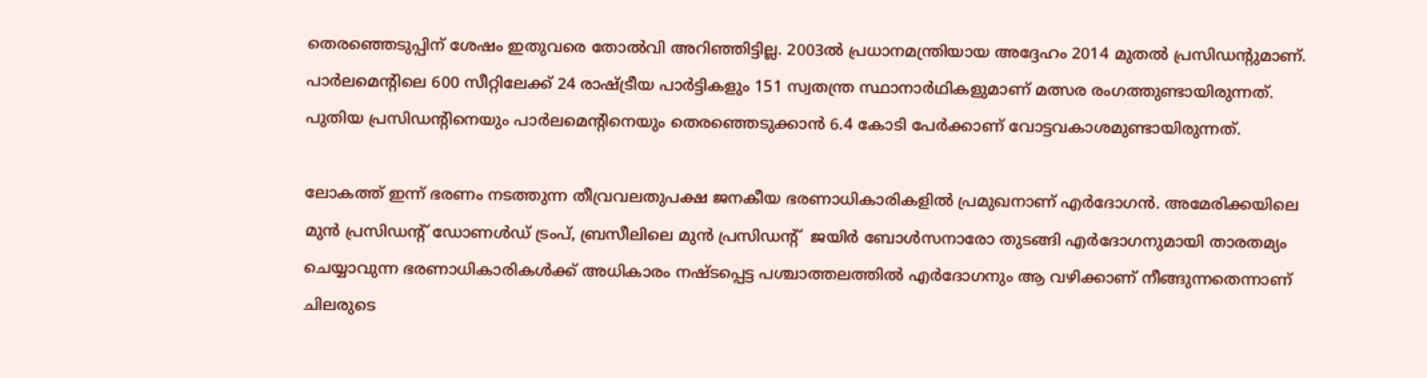തെരഞ്ഞെടുപ്പിന് ശേഷം ഇതുവരെ തോല്‍വി അറിഞ്ഞിട്ടില്ല. 2003ല്‍ പ്രധാനമന്ത്രിയായ അദ്ദേഹം 2014 മുതല്‍ പ്രസിഡന്റുമാണ്. പാര്‍ലമെന്റിലെ 600 സീറ്റിലേക്ക് 24 രാഷ്‌ട്രീയ പാര്‍ട്ടികളും 151 സ്വതന്ത്ര സ്ഥാനാര്‍ഥികളുമാണ് മത്സര രംഗത്തുണ്ടായിരുന്നത്. പുതിയ പ്രസിഡന്റിനെയും പാര്‍ലമെന്റിനെയും തെരഞ്ഞെടുക്കാന്‍ 6.4 കോടി പേര്‍ക്കാണ് വോട്ടവകാശമുണ്ടായിരുന്നത്.

ലോകത്ത് ഇന്ന് ഭരണം നടത്തുന്ന തീവ്രവലതുപക്ഷ ജനകീയ ഭരണാധികാരികളില്‍ പ്രമുഖനാണ് എര്‍ദോഗന്‍. അമേരിക്കയിലെ മുന്‍ പ്രസിഡന്റ് ഡോണള്‍ഡ് ട്രംപ്, ബ്രസീലിലെ മുന്‍ പ്രസിഡന്റ്  ജയിര്‍ ബോള്‍സനാരോ തുടങ്ങി എര്‍ദോഗനുമായി താരതമ്യം ചെയ്യാവുന്ന ഭരണാധികാരികള്‍ക്ക് അധികാരം നഷ്ടപ്പെട്ട പശ്ചാത്തലത്തില്‍ എര്‍ദോഗനും ആ വഴിക്കാണ് നീങ്ങുന്നതെന്നാണ് ചിലരുടെ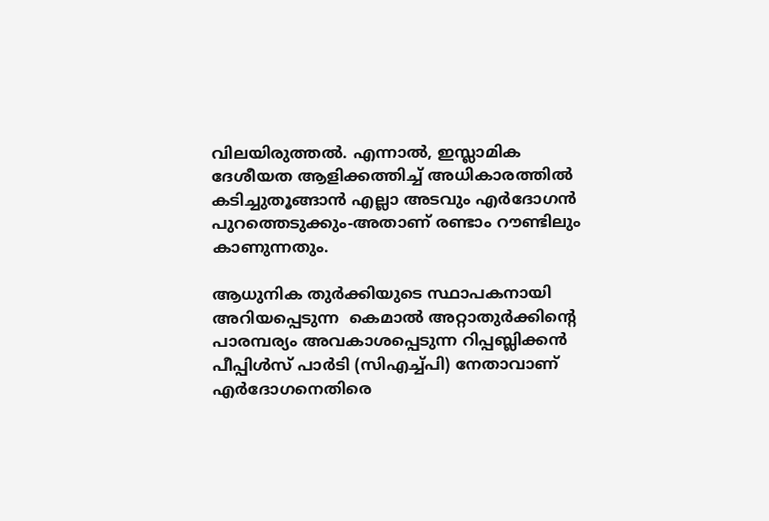വിലയിരുത്തല്‍. എന്നാല്‍, ഇസ്ലാമിക ദേശീയത ആളിക്കത്തിച്ച് അധികാരത്തില്‍ കടിച്ചുതൂങ്ങാന്‍ എല്ലാ അടവും എര്‍ദോഗന്‍ പുറത്തെടുക്കും-അതാണ് രണ്ടാം റൗണ്ടിലും കാണുന്നതും.

ആധുനിക തുര്‍ക്കിയുടെ സ്ഥാപകനായി അറിയപ്പെടുന്ന  കെമാല്‍ അറ്റാതുര്‍ക്കിന്റെ പാരമ്പര്യം അവകാശപ്പെടുന്ന റിപ്പബ്ലിക്കന്‍ പീപ്പിള്‍സ് പാര്‍ടി (സിഎച്ച്പി) നേതാവാണ് എര്‍ദോഗനെതിരെ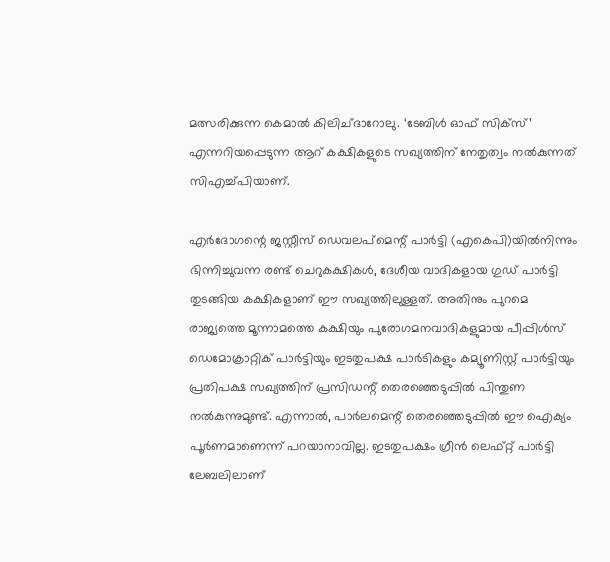മത്സരിക്കുന്ന കെമാല്‍ കിലിച്ദാറോലു. ‘ടേബിള്‍ ഓഫ് സിക്സ്’ എന്നറിയപ്പെടുന്ന ആറ് കക്ഷികളുടെ സഖ്യത്തിന് നേതൃത്വം നല്‍കുന്നത് സിഎച്ച്പിയാണ്.

എര്‍ദോഗന്റെ ജസ്റ്റീസ് ഡെവലപ്മെന്റ് പാര്‍ട്ടി (എകെപി)യില്‍നിന്നും ഭിന്നിച്ചുവന്ന രണ്ട് ചെറുകക്ഷികള്‍, ദേശീയ വാദികളായ ഗുഡ് പാര്‍ട്ടി തുടങ്ങിയ കക്ഷികളാണ് ഈ സഖ്യത്തിലുള്ളത്. അതിനും പുറമെ രാജ്യത്തെ മൂന്നാമത്തെ കക്ഷിയും പുരോഗമനവാദികളുമായ പീപ്പിള്‍സ് ഡെമോക്രാറ്റിക് പാര്‍ട്ടിയും ഇടതുപക്ഷ പാര്‍ടികളും കമ്യൂണിസ്റ്റ് പാര്‍ട്ടിയും പ്രതിപക്ഷ സഖ്യത്തിന് പ്രസിഡന്റ് തെരഞ്ഞെടുപ്പില്‍ പിന്തുണ നല്‍കുന്നുമുണ്ട്. എന്നാല്‍, പാര്‍ലമെന്റ് തെരഞ്ഞെടുപ്പില്‍ ഈ ഐക്യം പൂര്‍ണമാണെന്ന് പറയാനാവില്ല. ഇടതുപക്ഷം ഗ്രീന്‍ ലെഫ്റ്റ് പാര്‍ട്ടി ലേബലിലാണ്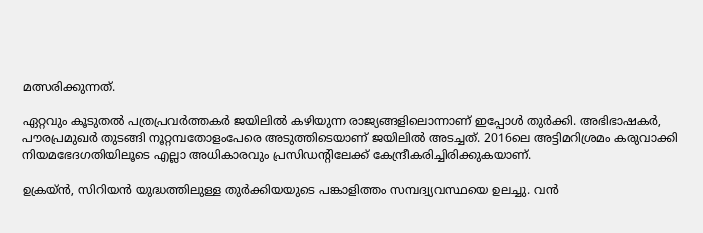മത്സരിക്കുന്നത്.

ഏറ്റവും കൂടുതല്‍ പത്രപ്രവര്‍ത്തകര്‍ ജയിലില്‍ കഴിയുന്ന രാജ്യങ്ങളിലൊന്നാണ് ഇപ്പോള്‍ തുര്‍ക്കി. അഭിഭാഷകര്‍, പൗരപ്രമുഖര്‍ തുടങ്ങി നൂറ്റമ്പതോളംപേരെ അടുത്തിടെയാണ് ജയിലില്‍ അടച്ചത്. 2016ലെ അട്ടിമറിശ്രമം കരുവാക്കി നിയമഭേദഗതിയിലൂടെ എല്ലാ അധികാരവും പ്രസിഡന്റിലേക്ക് കേന്ദ്രീകരിച്ചിരിക്കുകയാണ്.

ഉക്രയ്ന്‍, സിറിയന്‍ യുദ്ധത്തിലുള്ള തുര്‍ക്കിയയുടെ പങ്കാളിത്തം സമ്പദ്വ്യവസ്ഥയെ ഉലച്ചു. വന്‍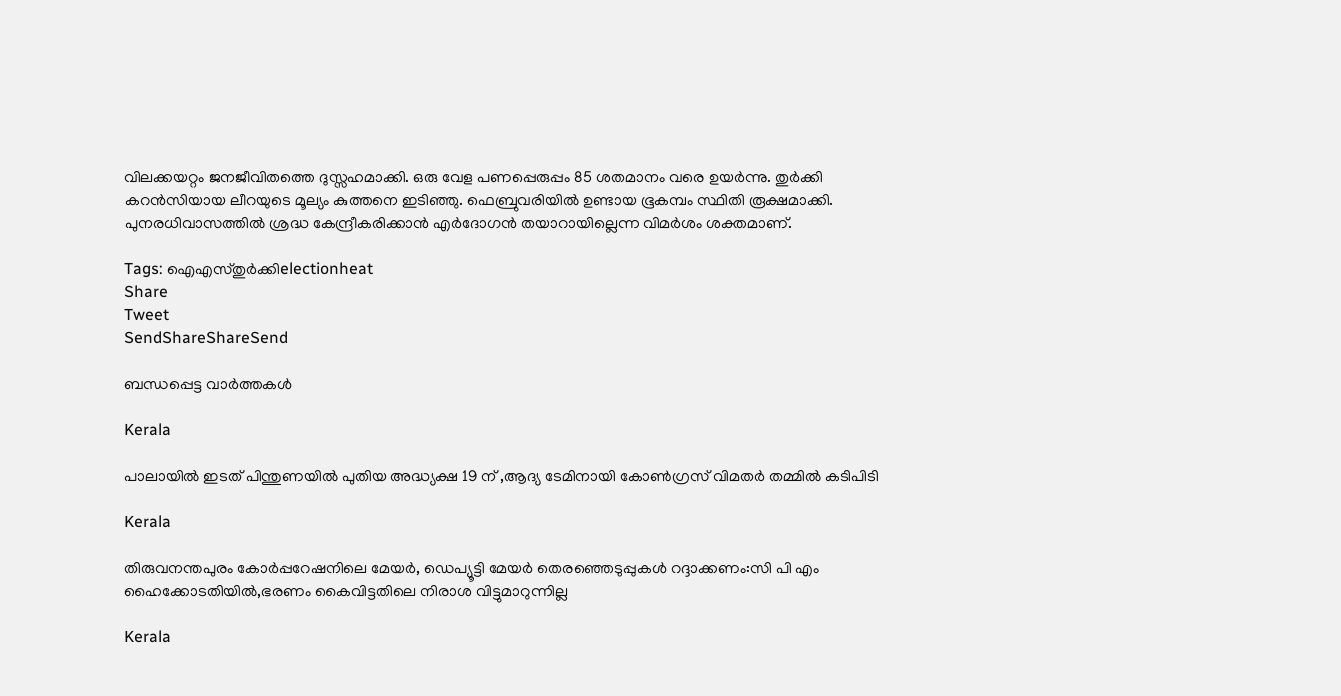വിലക്കയറ്റം ജനജീവിതത്തെ ദുസ്സഹമാക്കി. ഒരു വേള പണപ്പെരുപ്പം 85 ശതമാനം വരെ ഉയര്‍ന്നു. തുര്‍ക്കി കറന്‍സിയായ ലീറയുടെ മൂല്യം കുത്തനെ ഇടിഞ്ഞു. ഫെബ്രുവരിയില്‍ ഉണ്ടായ ഭൂകമ്പം സ്ഥിതി രൂക്ഷമാക്കി. പുനരധിവാസത്തില്‍ ശ്രദ്ധ കേന്ദ്രീകരിക്കാന്‍ എര്‍ദോഗന്‍ തയാറായില്ലെന്ന വിമര്‍ശം ശക്തമാണ്.

Tags: ഐഎസ്തുര്‍ക്കിelectionheat
Share
Tweet
SendShareShareSend

ബന്ധപ്പെട്ട വാര്‍ത്തകള്‍

Kerala

പാലായില്‍ ഇടത് പിന്തുണയില്‍ പുതിയ അദ്ധ്യക്ഷ 19 ന് ,ആദ്യ ടേമിനായി കോണ്‍ഗ്രസ് വിമതര്‍ തമ്മില്‍ കടിപിടി

Kerala

തിരുവനന്തപുരം കോര്‍പ്പറേഷനിലെ മേയര്‍, ഡെപ്യൂട്ടി മേയര്‍ തെരഞ്ഞെടുപ്പുകള്‍ റദ്ദാക്കണം:സി പി എം ഹൈക്കോടതിയില്‍,ഭരണം കൈവിട്ടതിലെ നിരാശ വിട്ടുമാറുന്നില്ല

Kerala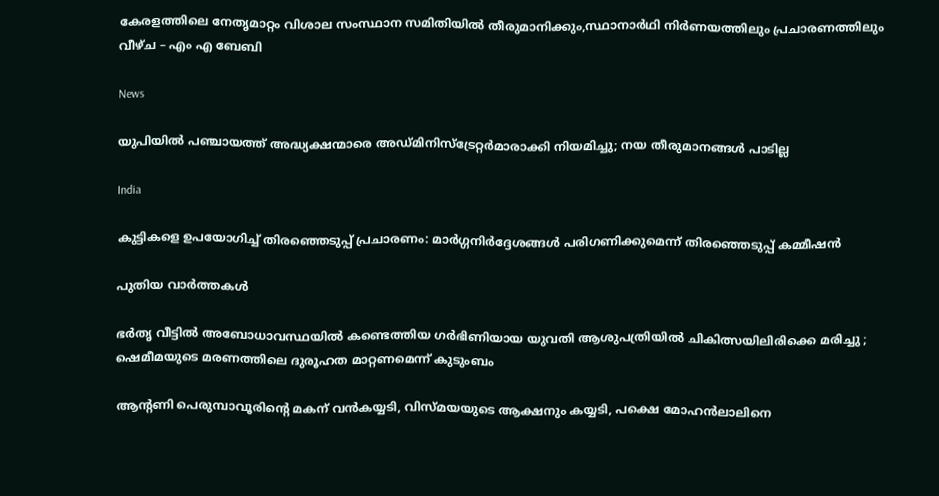കേരളത്തിലെ നേതൃമാറ്റം വിശാല സംസ്ഥാന സമിതിയില്‍ തീരുമാനിക്കും,സ്ഥാനാര്‍ഥി നിര്‍ണയത്തിലും പ്രചാരണത്തിലും വീഴ്ച – എം എ ബേബി

News

യുപിയിൽ പഞ്ചായത്ത് അദ്ധ്യക്ഷന്മാരെ അഡ്മിനിസ്‌ട്രേറ്റർമാരാക്കി നിയമിച്ചു; നയ തീരുമാനങ്ങൾ പാടില്ല

India

കുട്ടികളെ ഉപയോഗിച്ച് തിരഞ്ഞെടുപ്പ് പ്രചാരണം: മാര്‍ഗ്ഗനിര്‍ദ്ദേശങ്ങള്‍ പരിഗണിക്കുമെന്ന് തിരഞ്ഞെടുപ്പ് കമ്മീഷന്‍

പുതിയ വാര്‍ത്തകള്‍

ഭര്‍തൃ വീട്ടില്‍ അബോധാവസ്ഥയില്‍ കണ്ടെത്തിയ ഗർഭിണിയായ യുവതി ആശുപത്രിയിൽ ചികിത്സയിലിരിക്കെ മരിച്ചു ; ഷെമീമയുടെ മരണത്തിലെ ദുരൂഹത മാറ്റണമെന്ന് കുടുംബം

ആന്‍റണി പെരുമ്പാവൂരിന്റെ മകന് വന്‍കയ്യടി, വിസ്മയയുടെ ആക്ഷനും കയ്യടി, പക്ഷെ മോഹന്‍ലാലിനെ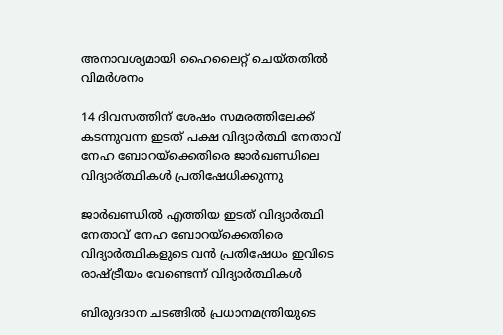അനാവശ്യമായി ഹൈലൈറ്റ് ചെയ്തതില്‍ വിമര്‍ശനം

14 ദിവസത്തിന് ശേഷം സമരത്തിലേക്ക് കടന്നുവന്ന ഇടത് പക്ഷ വിദ്യാര്‍ത്ഥി നേതാവ് നേഹ ബോറയ്ക്കെതിരെ ജാര്‍ഖണ്ഡിലെ വിദ്യാര‍്ത്ഥികള്‍ പ്രതിഷേധിക്കുന്നു

ജാര്‍ഖണ്ഡില്‍ എത്തിയ ഇടത് വിദ്യാര്‍ത്ഥി നേതാവ് നേഹ ബോറയ്‌ക്കെതിരെ വിദ്യാര്‍ത്ഥികളുടെ വന്‍ പ്രതിഷേധം ഇവിടെ രാഷ്‌ട്രീയം വേണ്ടെന്ന് വിദ്യാര്‍ത്ഥികള്‍

ബിരുദദാന ചടങ്ങിൽ പ്രധാനമന്ത്രിയുടെ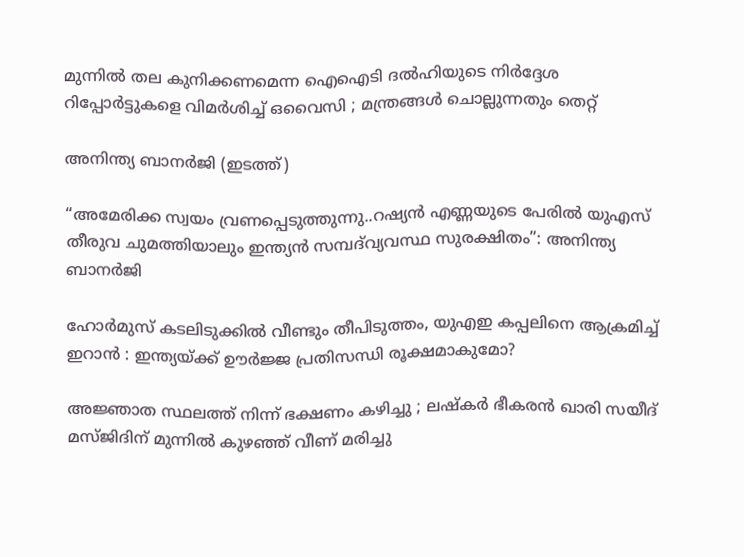മുന്നിൽ തല കുനിക്കണമെന്ന ഐഐടി ദൽഹിയുടെ നിർദ്ദേശ റിപ്പോർട്ടുകളെ വിമർശിച്ച് ഒവൈസി ; മന്ത്രങ്ങൾ ചൊല്ലുന്നതും തെറ്റ്

അനിന്ത്യ ബാനര്‍ജി (ഇടത്ത്)

“അമേരിക്ക സ്വയം വ്രണപ്പെടുത്തുന്നു..റഷ്യൻ എണ്ണയുടെ പേരില്‍ യുഎസ് തീരുവ ചുമത്തിയാലും ഇന്ത്യന്‍ സമ്പദ്‌വ്യവസ്ഥ സുരക്ഷിതം”: അനിന്ത്യ ബാനര്‍ജി

ഹോർമുസ് കടലിടുക്കിൽ വീണ്ടും തീപിടുത്തം, യുഎഇ കപ്പലിനെ ആക്രമിച്ച് ഇറാൻ : ഇന്ത്യയ്‌ക്ക് ഊർജ്ജ പ്രതിസന്ധി രൂക്ഷമാകുമോ?

അജ്ഞാത സ്ഥലത്ത് നിന്ന് ഭക്ഷണം കഴിച്ചു ; ലഷ്‌കർ ഭീകരൻ ഖാരി സയീദ് മസ്ജിദിന് മുന്നിൽ കുഴഞ്ഞ് വീണ് മരിച്ചു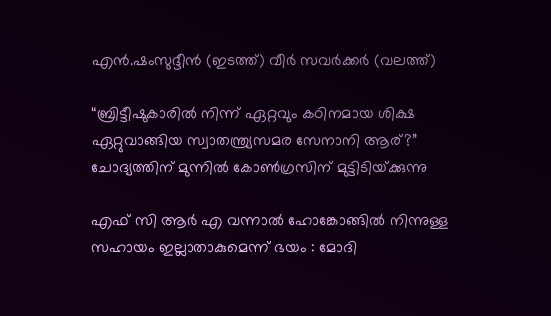എന്‍.ഷംസുദ്ദീന്‍ (ഇടത്ത്) വീര്‍ സവര്‍ക്കര്‍ (വലത്ത്)

“ബ്രിട്ടീഷുകാരിൽ നിന്ന് ഏറ്റവും കഠിനമായ ശിക്ഷ ഏറ്റുവാങ്ങിയ സ്വാതന്ത്ര്യസമര സേനാനി ആര്?” ചോദ്യത്തിന് മുന്നില്‍ കോണ്‍ഗ്രസിന് മുട്ടിടിയ്‌ക്കുന്നു

എഫ് സി ആർ എ വന്നാൽ ഹോങ്കോങ്ങിൽ നിന്നുള്ള സഹായം ഇല്ലാതാകുമെന്ന് ഭയം : മോദി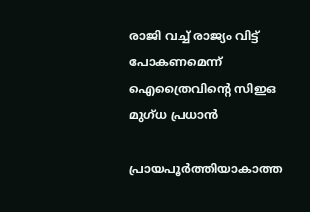രാജി വച്ച് രാജ്യം വിട്ട് പോകണമെന്ന് ഐത്രൈവിന്റെ സിഇഒ മുഗ്ധ പ്രധാൻ

പ്രായപൂര്‍ത്തിയാകാത്ത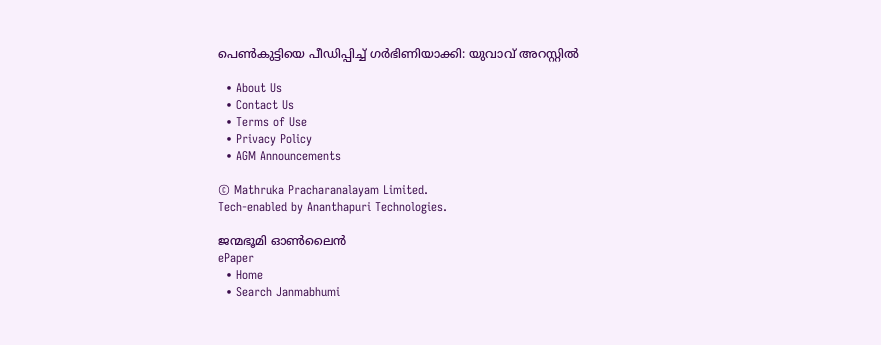പെണ്‍കുട്ടിയെ പീഡിപ്പിച്ച് ഗര്‍ഭിണിയാക്കി: യുവാവ് അറസ്റ്റില്‍

  • About Us
  • Contact Us
  • Terms of Use
  • Privacy Policy
  • AGM Announcements

© Mathruka Pracharanalayam Limited.
Tech-enabled by Ananthapuri Technologies.

ജന്മഭൂമി ഓണ്‍ലൈന്‍
ePaper
  • Home
  • Search Janmabhumi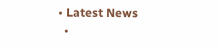• Latest News
  •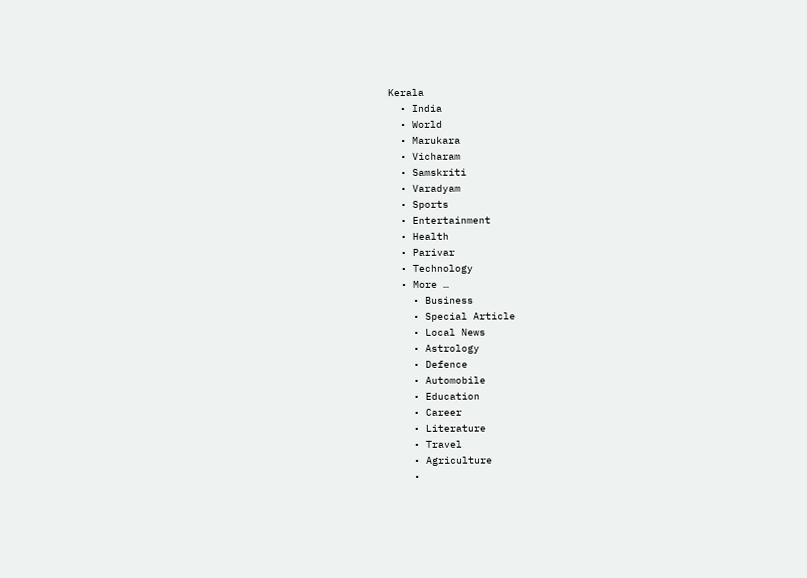Kerala
  • India
  • World
  • Marukara
  • Vicharam
  • Samskriti
  • Varadyam
  • Sports
  • Entertainment
  • Health
  • Parivar
  • Technology
  • More …
    • Business
    • Special Article
    • Local News
    • Astrology
    • Defence
    • Automobile
    • Education
    • Career
    • Literature
    • Travel
    • Agriculture
    •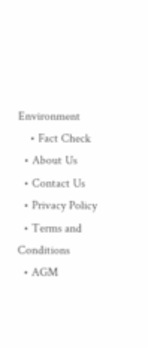Environment
    • Fact Check
  • About Us
  • Contact Us
  • Privacy Policy
  • Terms and Conditions
  • AGM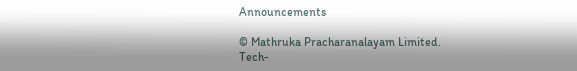Announcements

© Mathruka Pracharanalayam Limited.
Tech-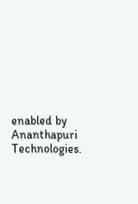enabled by Ananthapuri Technologies.